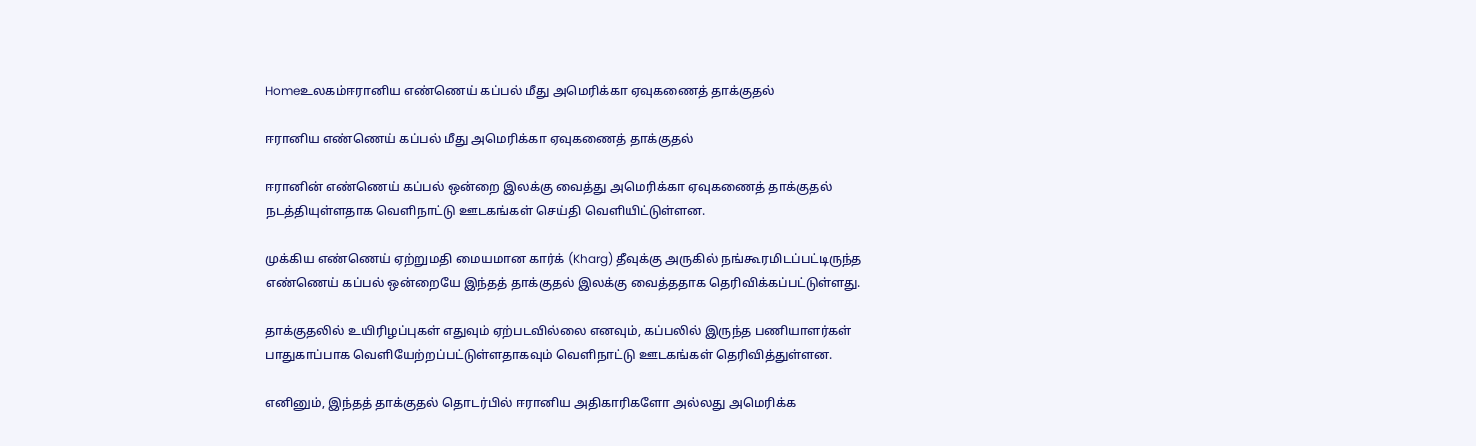Homeஉலகம்ஈரானிய எண்ணெய் கப்பல் மீது அமெரிக்கா ஏவுகணைத் தாக்குதல்

ஈரானிய எண்ணெய் கப்பல் மீது அமெரிக்கா ஏவுகணைத் தாக்குதல்

ஈரானின் எண்ணெய் கப்பல் ஒன்றை இலக்கு வைத்து அமெரிக்கா ஏவுகணைத் தாக்குதல் நடத்தியுள்ளதாக வெளிநாட்டு ஊடகங்கள் செய்தி வெளியிட்டுள்ளன.

முக்கிய எண்ணெய் ஏற்றுமதி மையமான கார்க் (Kharg) தீவுக்கு அருகில் நங்கூரமிடப்பட்டிருந்த எண்ணெய் கப்பல் ஒன்றையே இந்தத் தாக்குதல் இலக்கு வைத்ததாக தெரிவிக்கப்பட்டுள்ளது.

தாக்குதலில் உயிரிழப்புகள் எதுவும் ஏற்படவில்லை எனவும், கப்பலில் இருந்த பணியாளர்கள் பாதுகாப்பாக வெளியேற்றப்பட்டுள்ளதாகவும் வெளிநாட்டு ஊடகங்கள் தெரிவித்துள்ளன.

எனினும், இந்தத் தாக்குதல் தொடர்பில் ஈரானிய அதிகாரிகளோ அல்லது அமெரிக்க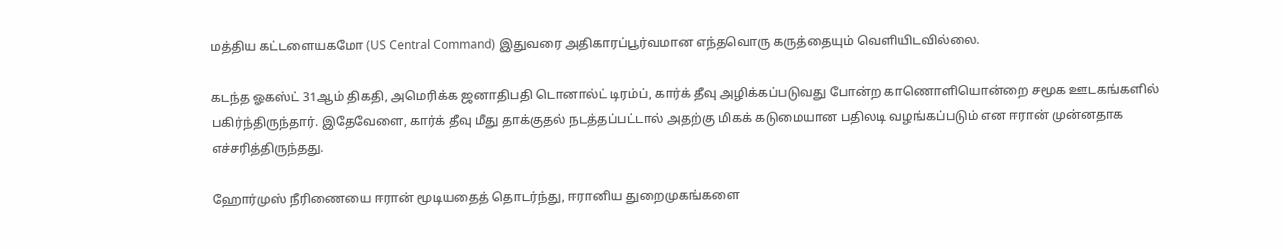மத்திய கட்டளையகமோ (US Central Command) இதுவரை அதிகாரப்பூர்வமான எந்தவொரு கருத்தையும் வெளியிடவில்லை.

கடந்த ஓகஸ்ட் 31ஆம் திகதி, அமெரிக்க ஜனாதிபதி டொனால்ட் டிரம்ப், கார்க் தீவு அழிக்கப்படுவது போன்ற காணொளியொன்றை சமூக ஊடகங்களில் பகிர்ந்திருந்தார். இதேவேளை, கார்க் தீவு மீது தாக்குதல் நடத்தப்பட்டால் அதற்கு மிகக் கடுமையான பதிலடி வழங்கப்படும் என ஈரான் முன்னதாக எச்சரித்திருந்தது.

ஹோர்முஸ் நீரிணையை ஈரான் மூடியதைத் தொடர்ந்து, ஈரானிய துறைமுகங்களை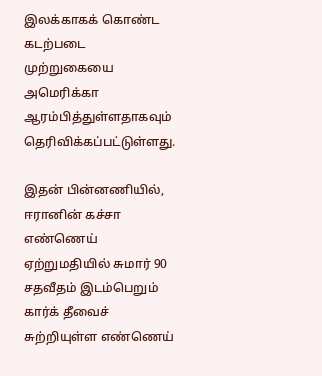இலக்காகக் கொண்ட கடற்படை முற்றுகையை அமெரிக்கா ஆரம்பித்துள்ளதாகவும் தெரிவிக்கப்பட்டுள்ளது.

இதன் பின்னணியில், ஈரானின் கச்சா எண்ணெய் ஏற்றுமதியில் சுமார் 90 சதவீதம் இடம்பெறும் கார்க் தீவைச் சுற்றியுள்ள எண்ணெய்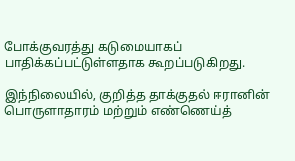போக்குவரத்து கடுமையாகப் பாதிக்கப்பட்டுள்ளதாக கூறப்படுகிறது.

இந்நிலையில், குறித்த தாக்குதல் ஈரானின் பொருளாதாரம் மற்றும் எண்ணெய்த்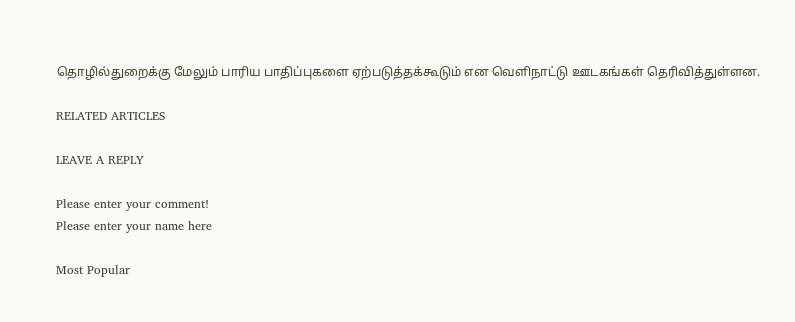தொழில்துறைக்கு மேலும் பாரிய பாதிப்புகளை ஏற்படுத்தக்கூடும் என வெளிநாட்டு ஊடகங்கள் தெரிவித்துள்ளன.

RELATED ARTICLES

LEAVE A REPLY

Please enter your comment!
Please enter your name here

Most Popular